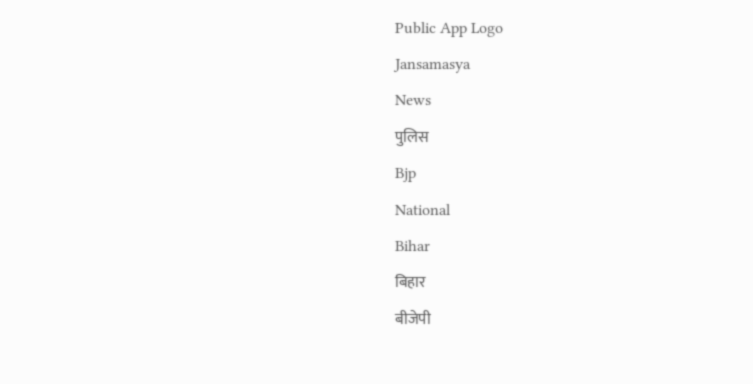Public App Logo
Jansamasya
News
पुलिस
Bjp
National
Bihar
बिहार
बीजेपी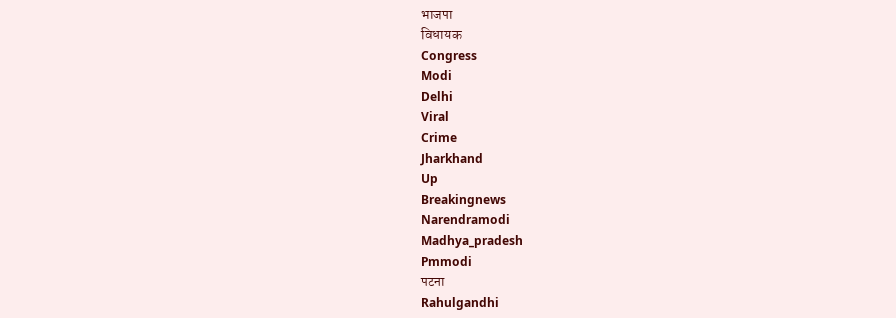भाजपा
विधायक
Congress
Modi
Delhi
Viral
Crime
Jharkhand
Up
Breakingnews
Narendramodi
Madhya_pradesh
Pmmodi
पटना
Rahulgandhi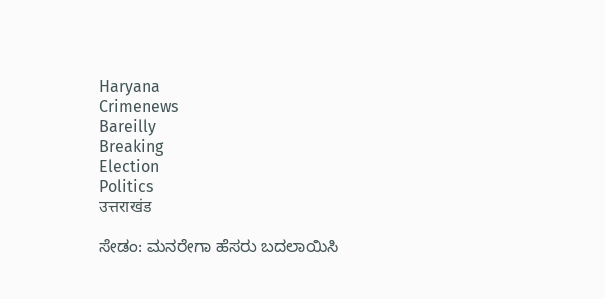Haryana
Crimenews
Bareilly
Breaking
Election
Politics
उत्तराखंड

ಸೇಡಂ: ಮನರೇಗಾ ಹೆಸರು ಬದಲಾಯಿಸಿ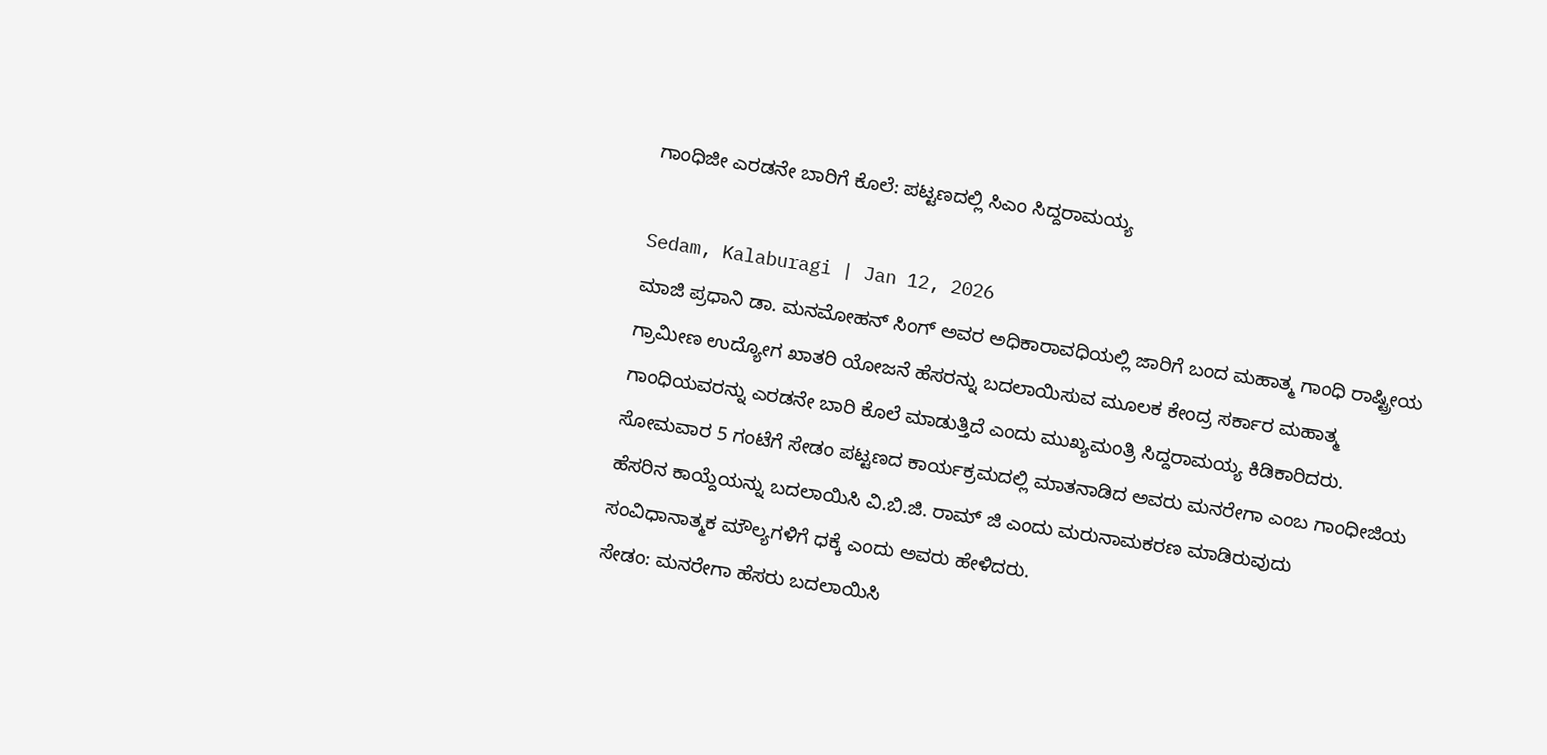ಗಾಂಧಿಜೀ ಎರಡನೇ ಬಾರಿಗೆ ಕೊಲೆ: ಪಟ್ಟಣದಲ್ಲಿ ಸಿಎಂ ಸಿದ್ದರಾಮಯ್ಯ

Sedam, Kalaburagi | Jan 12, 2026
ಮಾಜಿ ಪ್ರಧಾನಿ ಡಾ. ಮನಮೋಹನ್ ಸಿಂಗ್ ಅವರ ಅಧಿಕಾರಾವಧಿಯಲ್ಲಿ ಜಾರಿಗೆ ಬಂದ ಮಹಾತ್ಮ ಗಾಂಧಿ ರಾಷ್ಟ್ರೀಯ ಗ್ರಾಮೀಣ ಉದ್ಯೋಗ ಖಾತರಿ ಯೋಜನೆ ಹೆಸರನ್ನು ಬದಲಾಯಿಸುವ ಮೂಲಕ ಕೇಂದ್ರ ಸರ್ಕಾರ ಮಹಾತ್ಮ ಗಾಂಧಿಯವರನ್ನು ಎರಡನೇ ಬಾರಿ ಕೊಲೆ ಮಾಡುತ್ತಿದೆ ಎಂದು ಮುಖ್ಯಮಂತ್ರಿ ಸಿದ್ದರಾಮಯ್ಯ ಕಿಡಿಕಾರಿದರು. ಸೋಮವಾರ 5 ಗಂಟೆಗೆ ಸೇಡಂ ಪಟ್ಟಣದ ಕಾರ್ಯಕ್ರಮದಲ್ಲಿ ಮಾತನಾಡಿದ ಅವರು ಮನರೇಗಾ ಎಂಬ ಗಾಂಧೀಜಿಯ ಹೆಸರಿನ ಕಾಯ್ದೆಯನ್ನು ಬದಲಾಯಿಸಿ ವಿ.ಬಿ.ಜಿ. ರಾಮ್ ಜಿ ಎಂದು ಮರುನಾಮಕರಣ ಮಾಡಿರುವುದು ಸಂವಿಧಾನಾತ್ಮಕ ಮೌಲ್ಯಗಳಿಗೆ ಧಕ್ಕೆ ಎಂದು ಅವರು ಹೇಳಿದರು.
ಸೇಡಂ: ಮನರೇಗಾ ಹೆಸರು ಬದಲಾಯಿಸಿ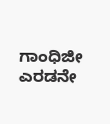ಗಾಂಧಿಜೀ ಎರಡನೇ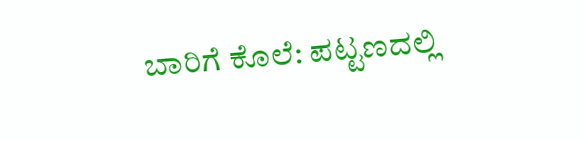ಬಾರಿಗೆ ಕೊಲೆ: ಪಟ್ಟಣದಲ್ಲಿ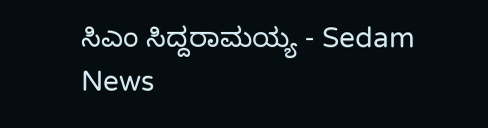ಸಿಎಂ ಸಿದ್ದರಾಮಯ್ಯ - Sedam News